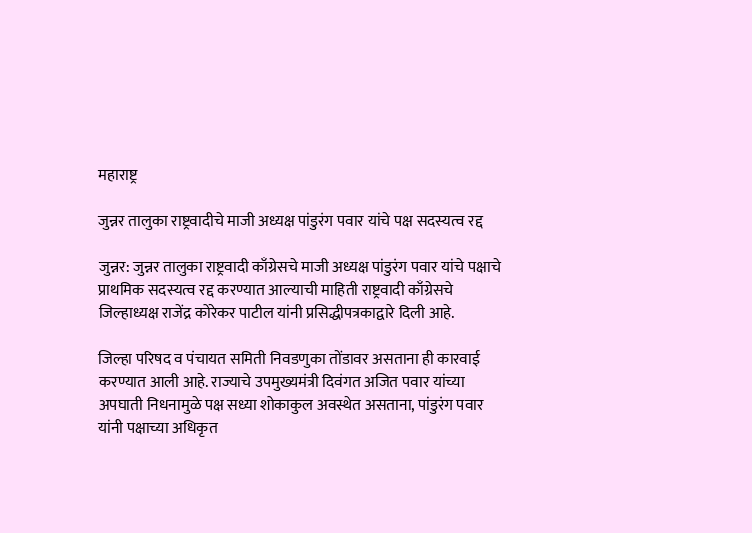महाराष्ट्र

जुन्नर तालुका राष्ट्रवादीचे माजी अध्यक्ष पांडुरंग पवार यांचे पक्ष सदस्यत्व रद्द

जुन्नर: जुन्नर तालुका राष्ट्रवादी काँग्रेसचे माजी अध्यक्ष पांडुरंग पवार यांचे पक्षाचे प्राथमिक सदस्यत्व रद्द करण्यात आल्याची माहिती राष्ट्रवादी काँग्रेसचे जिल्हाध्यक्ष राजेंद्र कोरेकर पाटील यांनी प्रसिद्धीपत्रकाद्वारे दिली आहे.

जिल्हा परिषद व पंचायत समिती निवडणुका तोंडावर असताना ही कारवाई करण्यात आली आहे. राज्याचे उपमुख्यमंत्री दिवंगत अजित पवार यांच्या अपघाती निधनामुळे पक्ष सध्या शोकाकुल अवस्थेत असताना, पांडुरंग पवार यांनी पक्षाच्या अधिकृत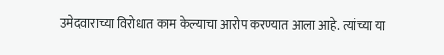उमेदवाराच्या विरोधात काम केल्याचा आरोप करण्यात आला आहे. त्यांच्या या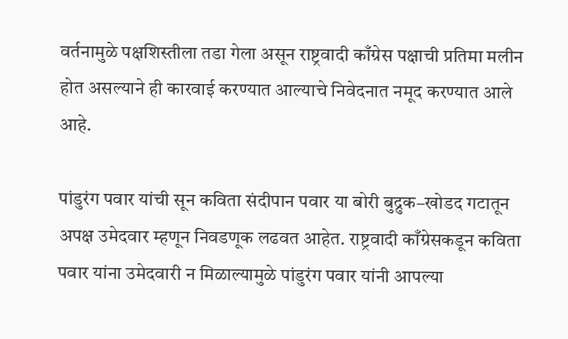वर्तनामुळे पक्षशिस्तीला तडा गेला असून राष्ट्रवादी काँग्रेस पक्षाची प्रतिमा मलीन होत असल्याने ही कारवाई करण्यात आल्याचे निवेदनात नमूद करण्यात आले आहे.

पांडुरंग पवार यांची सून कविता संदीपान पवार या बोरी बुद्रुक–खोडद गटातून अपक्ष उमेदवार म्हणून निवडणूक लढवत आहेत. राष्ट्रवादी काँग्रेसकडून कविता पवार यांना उमेदवारी न मिळाल्यामुळे पांडुरंग पवार यांनी आपल्या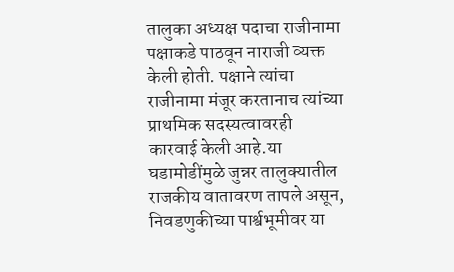तालुका अध्यक्ष पदाचा राजीनामा पक्षाकडे पाठवून नाराजी व्यक्त केली होती. पक्षाने त्यांचा राजीनामा मंजूर करतानाच त्यांच्या प्राथमिक सदस्यत्वावरही कारवाई केली आहे.या घडामोडींमुळे जुन्नर तालुक्यातील राजकीय वातावरण तापले असून, निवडणुकीच्या पार्श्वभूमीवर या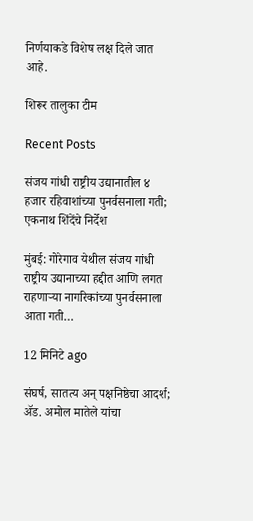निर्णयाकडे विशेष लक्ष दिले जात आहे.

शिरूर तालुका टीम

Recent Posts

संजय गांधी राष्ट्रीय उद्यानातील ४ हजार रहिवाशांच्या पुनर्वसनाला गती; एकनाथ शिंदेंचे निर्देश

मुंबई: गोरेगाव येथील संजय गांधी राष्ट्रीय उद्यानाच्या हद्दीत आणि लगत राहणाऱ्या नागरिकांच्या पुनर्वसनाला आता गती…

12 मिनिटे ago

संघर्ष, सातत्य अन् पक्षनिष्ठेचा आदर्श; ॲड. अमोल मातेले यांचा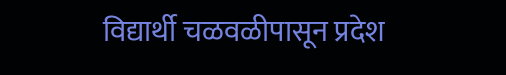विद्यार्थी चळवळीपासून प्रदेश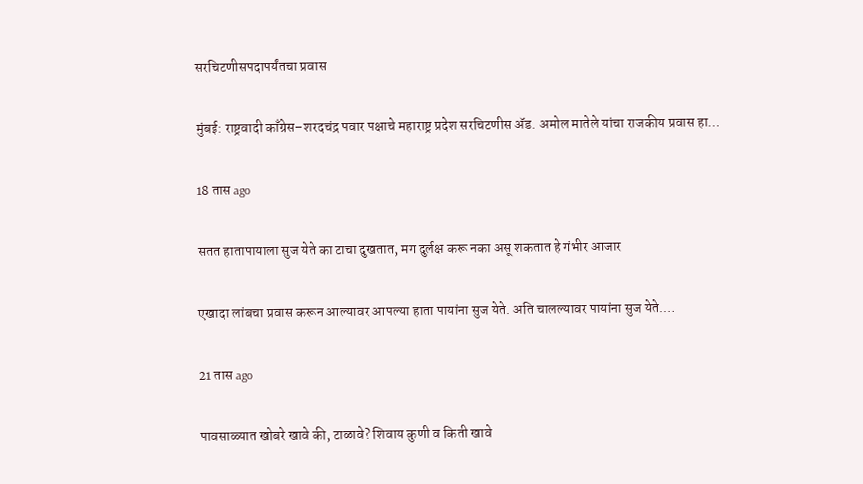सरचिटणीसपदापर्यंतचा प्रवास

मुंबई: राष्ट्रवादी काँग्रेस–शरदचंद्र पवार पक्षाचे महाराष्ट्र प्रदेश सरचिटणीस ॲड. अमोल मातेले यांचा राजकीय प्रवास हा…

18 तास ago

सतत हातापायाला सुज येते का टाचा दुखतात, मग दुर्लक्ष करू नका असू शकतात हे गंभीर आजार

एखादा लांबचा प्रवास करून आल्यावर आपल्या हाता पायांना सुज येते. अति चालल्यावर पायांना सुज येते.…

21 तास ago

पावसाळ्यात खोबरे खावे की, टाळावे? शिवाय कुणी व किती खावे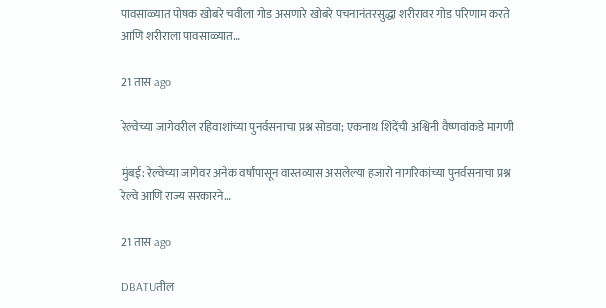पावसाळ्यात पोषक खोबरे चवीला गोड असणारे खोबरे पचनानंतरसुद्धा शरीरावर गोड परिणाम करते आणि शरीराला पावसाळ्यात…

21 तास ago

रेल्वेच्या जागेवरील रहिवाशांच्या पुनर्वसनाचा प्रश्न सोडवा; एकनाथ शिंदेंची अश्विनी वैष्णवांकडे मागणी

मुंबई: रेल्वेच्या जागेवर अनेक वर्षांपासून वास्तव्यास असलेल्या हजारो नागरिकांच्या पुनर्वसनाचा प्रश्न रेल्वे आणि राज्य सरकारने…

21 तास ago

DBATUतील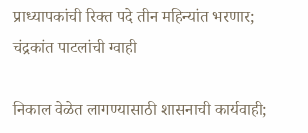प्राध्यापकांची रिक्त पदे तीन महिन्यांत भरणार; चंद्रकांत पाटलांची ग्वाही

निकाल वेळेत लागण्यासाठी शासनाची कार्यवाही;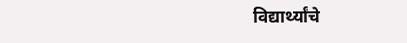विद्यार्थ्यांचे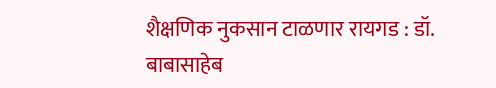शैक्षणिक नुकसान टाळणार रायगड : डॉ. बाबासाहेब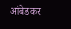आंबेडकर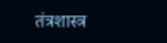तंत्रशास्त्र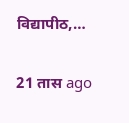विद्यापीठ,…

21 तास ago